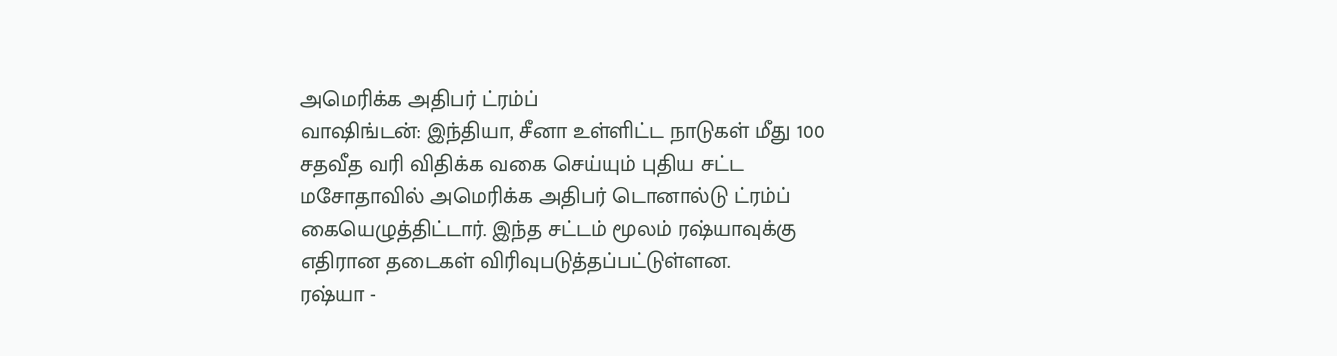அமெரிக்க அதிபர் ட்ரம்ப்
வாஷிங்டன்: இந்தியா, சீனா உள்ளிட்ட நாடுகள் மீது 100 சதவீத வரி விதிக்க வகை செய்யும் புதிய சட்ட மசோதாவில் அமெரிக்க அதிபர் டொனால்டு ட்ரம்ப் கையெழுத்திட்டார். இந்த சட்டம் மூலம் ரஷ்யாவுக்கு எதிரான தடைகள் விரிவுபடுத்தப்பட்டுள்ளன.
ரஷ்யா -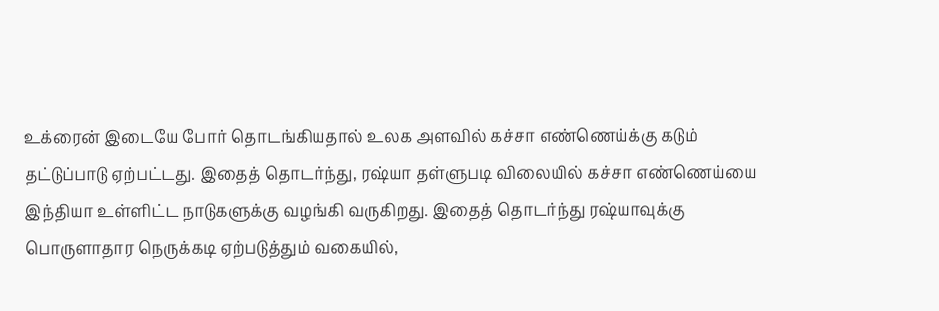உக்ரைன் இடையே போர் தொடங்கியதால் உலக அளவில் கச்சா எண்ணெய்க்கு கடும் தட்டுப்பாடு ஏற்பட்டது. இதைத் தொடர்ந்து, ரஷ்யா தள்ளுபடி விலையில் கச்சா எண்ணெய்யை இந்தியா உள்ளிட்ட நாடுகளுக்கு வழங்கி வருகிறது. இதைத் தொடர்ந்து ரஷ்யாவுக்கு பொருளாதார நெருக்கடி ஏற்படுத்தும் வகையில்,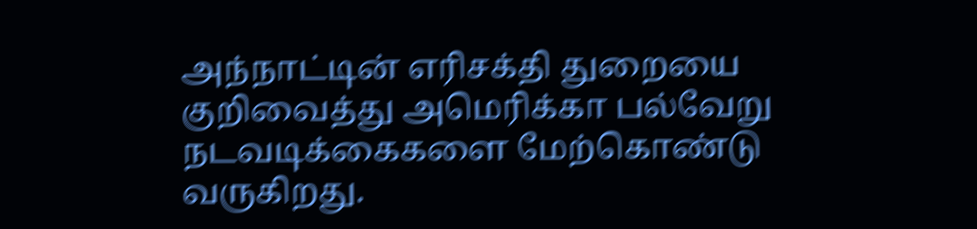அந்நாட்டின் எரிசக்தி துறையை குறிவைத்து அமெரிக்கா பல்வேறு நடவடிக்கைகளை மேற்கொண்டு வருகிறது.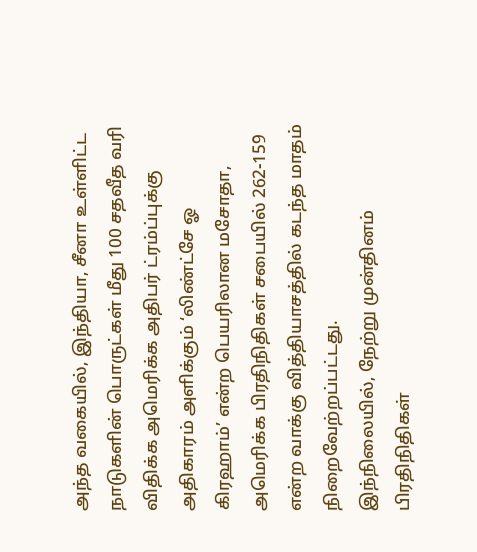அந்த வகையில், இந்தியா, சீனா உள்ளிட்ட நாடுகளின் பொருட்கள் மீது 100 சதவீத வரி விதிக்க அமெரிக்க அதிபர் ட்ரம்ப்புக்கு அதிகாரம் அளிக்கும் ‘லிண்ட்சே ஓ கிரஹாம்’ என்ற பெயரிலான மசோதா, அமெரிக்க பிரதிநிதிகள் சபையில் 262-159 என்ற வாக்கு வித்தியாசத்தில் கடந்த மாதம் நிறைவேற்றப்பட்டது.
இந்நிலையில், நேற்று முன்தினம் பிரதிநிதிகள்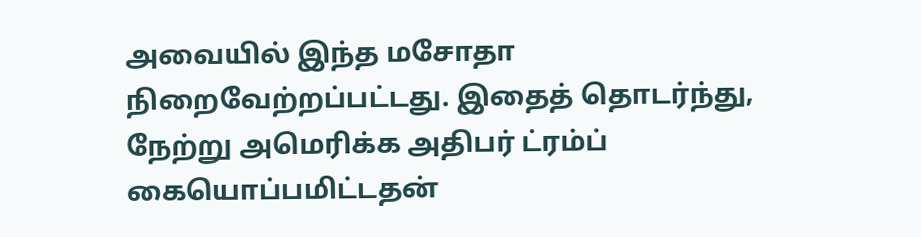அவையில் இந்த மசோதா நிறைவேற்றப்பட்டது. இதைத் தொடர்ந்து, நேற்று அமெரிக்க அதிபர் ட்ரம்ப் கையொப்பமிட்டதன்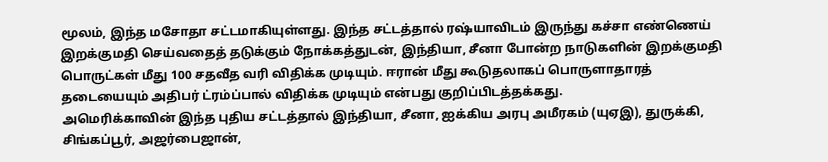மூலம், இந்த மசோதா சட்டமாகியுள்ளது. இந்த சட்டத்தால் ரஷ்யாவிடம் இருந்து கச்சா எண்ணெய் இறக்குமதி செய்வதைத் தடுக்கும் நோக்கத்துடன், இந்தியா, சீனா போன்ற நாடுகளின் இறக்குமதி பொருட்கள் மீது 100 சதவீத வரி விதிக்க முடியும். ஈரான் மீது கூடுதலாகப் பொருளாதாரத் தடையையும் அதிபர் ட்ரம்ப்பால் விதிக்க முடியும் என்பது குறிப்பிடத்தக்கது.
அமெரிக்காவின் இந்த புதிய சட்டத்தால் இந்தியா, சீனா, ஐக்கிய அரபு அமீரகம் (யுஏஇ), துருக்கி, சிங்கப்பூர், அஜர்பைஜான்,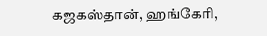கஜகஸ்தான், ஹங்கேரி,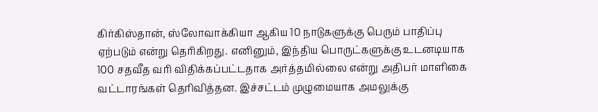கிர்கிஸ்தான், ஸ்லோவாக்கியா ஆகிய 10 நாடுகளுக்கு பெரும் பாதிப்பு ஏற்படும் என்று தெரிகிறது. எனினும், இந்திய பொருட்களுக்கு உடனடியாக 100 சதவீத வரி விதிக்கப்பட்டதாக அர்த்தமில்லை என்று அதிபர் மாளிகை வட்டாரங்கள் தெரிவித்தன. இச்சட்டம் முழுமையாக அமலுக்கு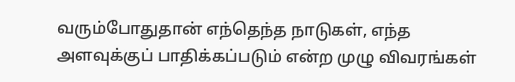வரும்போதுதான் எந்தெந்த நாடுகள், எந்த அளவுக்குப் பாதிக்கப்படும் என்ற முழு விவரங்கள்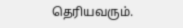தெரியவரும்.